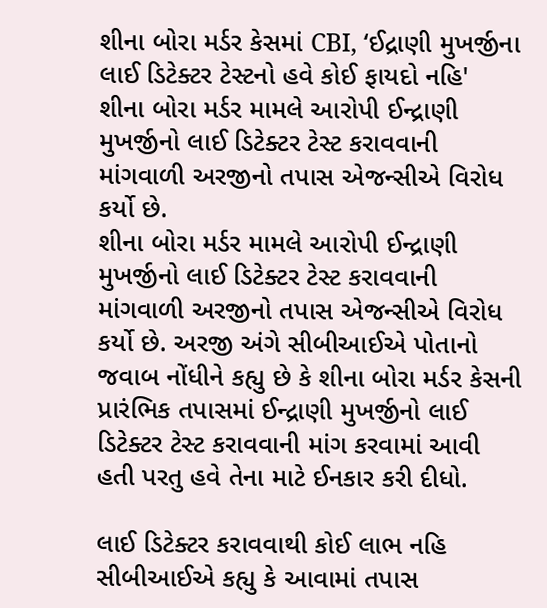શીના બોરા મર્ડર કેસમાં CBI, ‘ઈદ્રાણી મુખર્જીના લાઈ ડિટેક્ટર ટેસ્ટનો હવે કોઈ ફાયદો નહિ'
શીના બોરા મર્ડર મામલે આરોપી ઈન્દ્રાણી મુખર્જીનો લાઈ ડિટેક્ટર ટેસ્ટ કરાવવાની માંગવાળી અરજીનો તપાસ એજન્સીએ વિરોધ કર્યો છે.
શીના બોરા મર્ડર મામલે આરોપી ઈન્દ્રાણી મુખર્જીનો લાઈ ડિટેક્ટર ટેસ્ટ કરાવવાની માંગવાળી અરજીનો તપાસ એજન્સીએ વિરોધ કર્યો છે. અરજી અંગે સીબીઆઈએ પોતાનો જવાબ નોંધીને કહ્યુ છે કે શીના બોરા મર્ડર કેસની પ્રારંભિક તપાસમાં ઈન્દ્રાણી મુખર્જીનો લાઈ ડિટેક્ટર ટેસ્ટ કરાવવાની માંગ કરવામાં આવી હતી પરતુ હવે તેના માટે ઈનકાર કરી દીધો.

લાઈ ડિટેક્ટર કરાવવાથી કોઈ લાભ નહિ
સીબીઆઈએ કહ્યુ કે આવામાં તપાસ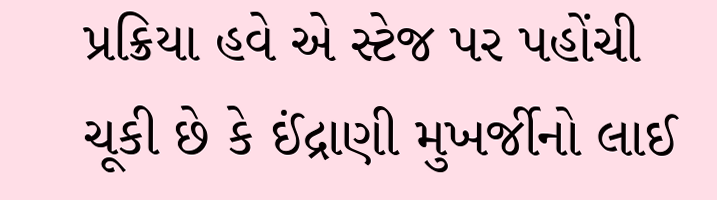પ્રક્રિયા હવે એ સ્ટેજ પર પહોંચી ચૂકી છે કે ઈંદ્રાણી મુખર્જીનો લાઈ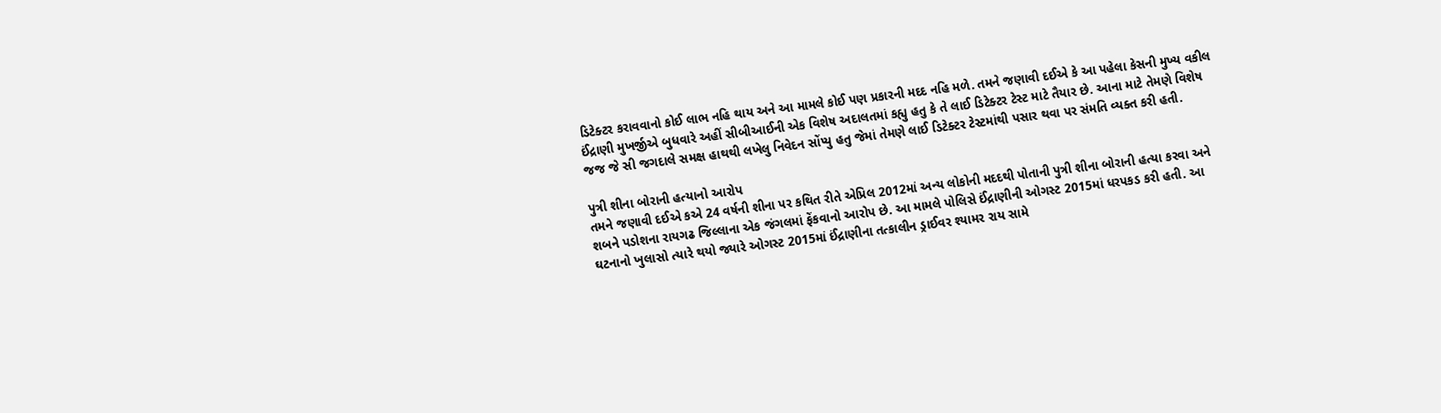ડિટેક્ટર કરાવવાનો કોઈ લાભ નહિ થાય અને આ મામલે કોઈ પણ પ્રકારની મદદ નહિ મળે. તમને જણાવી દઈએ કે આ પહેલા કેસની મુખ્ય વકીલ ઈંદ્રાણી મુખર્જીએ બુધવારે અહીં સીબીઆઈની એક વિશેષ અદાલતમાં કહ્યુ હતુ કે તે લાઈ ડિટેક્ટર ટેસ્ટ માટે તૈયાર છે. આના માટે તેમણે વિશેષ જજ જે સી જગદાલે સમક્ષ હાથથી લખેલુ નિવેદન સોંપ્યુ હતુ જેમાં તેમણે લાઈ ડિટેક્ટર ટેસ્ટમાંથી પસાર થવા પર સંમતિ વ્યક્ત કરી હતી.

પુત્રી શીના બોરાની હત્યાનો આરોપ
તમને જણાવી દઈએ કએ 24 વર્ષની શીના પર કથિત રીતે એપ્રિલ 2012માં અન્ય લોકોની મદદથી પોતાની પુત્રી શીના બોરાની હત્યા કરવા અને શબને પડોશના રાયગઢ જિલ્લાના એક જંગલમાં ફેંકવાનો આરોપ છે. આ મામલે પોલિસે ઈંદ્રાણીની ઓગસ્ટ 2015માં ધરપકડ કરી હતી. આ ઘટનાનો ખુલાસો ત્યારે થયો જ્યારે ઓગસ્ટ 2015માં ઈંદ્રાણીના તત્કાલીન ડ્રાઈવર શ્યામર રાય સામે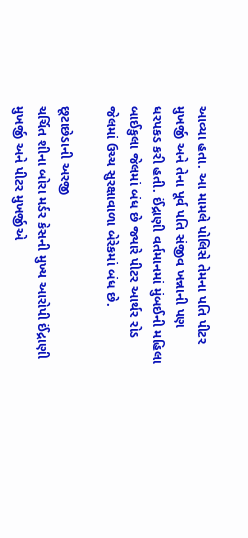આવ્યા હતા. આ મામલે પોલિસે તેમના પતિ પીટર મુખર્જી અને તેના પૂર્વ પતિ સંજીવ ખન્નાની પણ ધરપકડ કરી હતી. ઈંદ્રાણી વર્તમાનમાં મુંબઈની મહિલા બાઈકુલા જેલમાં બંધ છે જ્યારે પીટર આર્થર રોડ જેલમાં ઉચ્ચ સુરક્ષાવાળા બેરેકમાં બંધ છે.

છૂટાછેડાની અરજી
ચર્ચિત શીના બોરા મર્ડર કેસની મુખ્ય આરોપી ઈંદ્રાણી મુખર્જી અને પીટર મુખર્જીએ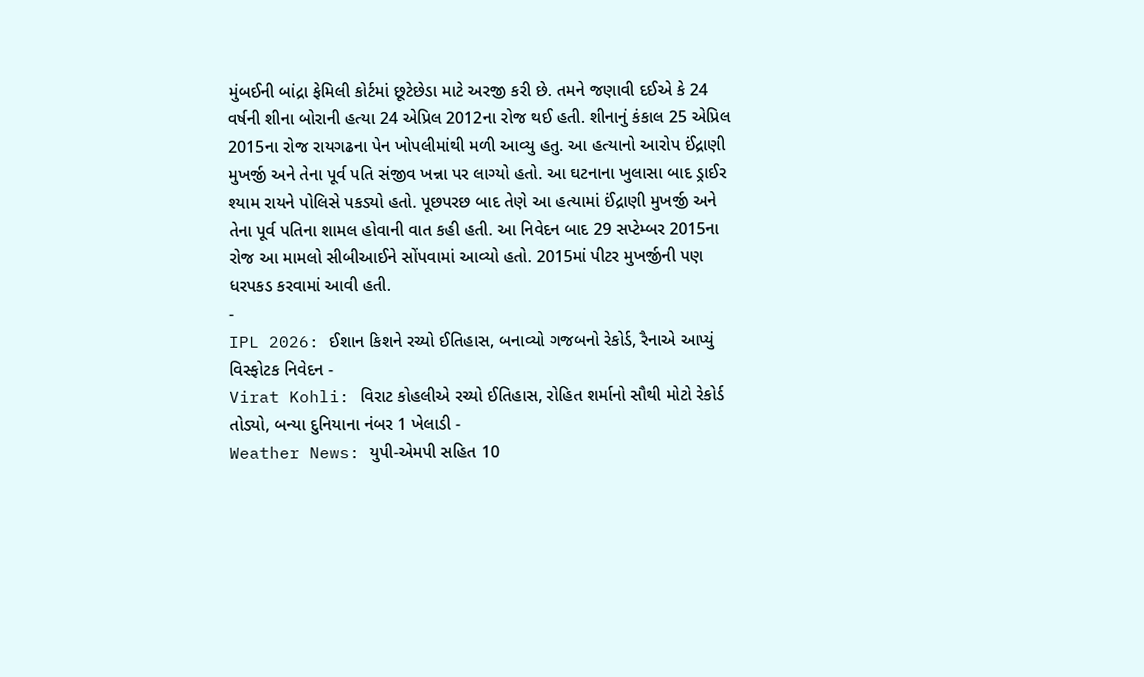મુંબઈની બાંદ્રા ફેમિલી કોર્ટમાં છૂટેછેડા માટે અરજી કરી છે. તમને જણાવી દઈએ કે 24 વર્ષની શીના બોરાની હત્યા 24 એપ્રિલ 2012ના રોજ થઈ હતી. શીનાનું કંકાલ 25 એપ્રિલ 2015ના રોજ રાયગઢના પેન ખોપલીમાંથી મળી આવ્યુ હતુ. આ હત્યાનો આરોપ ઈંદ્રાણી મુખર્જી અને તેના પૂર્વ પતિ સંજીવ ખન્ના પર લાગ્યો હતો. આ ઘટનાના ખુલાસા બાદ ડ્રાઈર શ્યામ રાયને પોલિસે પકડ્યો હતો. પૂછપરછ બાદ તેણે આ હત્યામાં ઈંદ્રાણી મુખર્જી અને તેના પૂર્વ પતિના શામલ હોવાની વાત કહી હતી. આ નિવેદન બાદ 29 સપ્ટેમ્બર 2015ના રોજ આ મામલો સીબીઆઈને સોંપવામાં આવ્યો હતો. 2015માં પીટર મુખર્જીની પણ ધરપકડ કરવામાં આવી હતી.
-
IPL 2026: ઈશાન કિશને રચ્યો ઈતિહાસ, બનાવ્યો ગજબનો રેકોર્ડ, રૈનાએ આપ્યું વિસ્ફોટક નિવેદન -
Virat Kohli: વિરાટ કોહલીએ રચ્યો ઈતિહાસ, રોહિત શર્માનો સૌથી મોટો રેકોર્ડ તોડ્યો, બન્યા દુનિયાના નંબર 1 ખેલાડી -
Weather News: યુપી-એમપી સહિત 10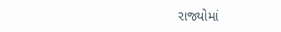રાજ્યોમાં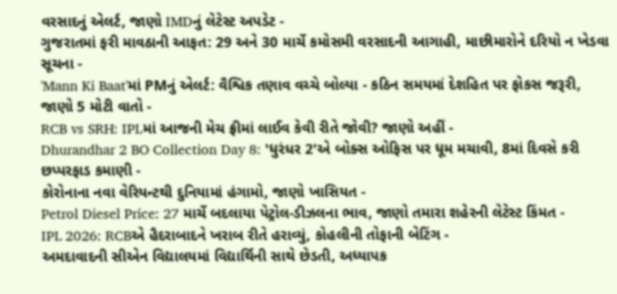વરસાદનું એલર્ટ, જાણો IMDનું લેટેસ્ટ અપડેટ -
ગુજરાતમાં ફરી માવઠાની આફત: 29 અને 30 માર્ચે કમોસમી વરસાદની આગાહી, માછીમારોને દરિયો ન ખેડવા સૂચના -
'Mann Ki Baat'માં PMનું એલર્ટ: વૈશ્વિક તણાવ વચ્ચે બોલ્યા - કઠિન સમયમાં દેશહિત પર ફોકસ જરૂરી, જાણો 5 મોટી વાતો -
RCB vs SRH: IPLમાં આજની મેચ ફ્રીમાં લાઈવ કેવી રીતે જોવી? જાણો અહીં -
Dhurandhar 2 BO Collection Day 8: 'ધુરંધર 2'એ બોક્સ ઓફિસ પર ધૂમ મચાવી, 8માં દિવસે કરી છપ્પરફાડ કમાણી -
કોરોનાના નવા વેરિયન્ટથી દુનિયામાં હંગામો, જાણો ખાસિયત -
Petrol Diesel Price: 27 માર્ચે બદલાયા પેટ્રોલ-ડીઝલના ભાવ, જાણો તમારા શહેરની લેટેસ્ટ કિંમત -
IPL 2026: RCBએ હૈદરાબાદને ખરાબ રીતે હરાવ્યું, કોહલીની તોફાની બેટિંગ -
અમદાવાદની સીએન વિદ્યાલયમાં વિદ્યાર્થિની સાથે છેડતી, અધ્યાપક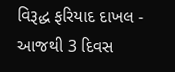વિરૂદ્ધ ફરિયાદ દાખલ -
આજથી 3 દિવસ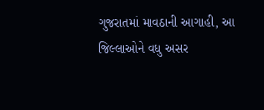ગુજરાતમાં માવઠાની આગાહી, આ જિલ્લાઓને વધુ અસર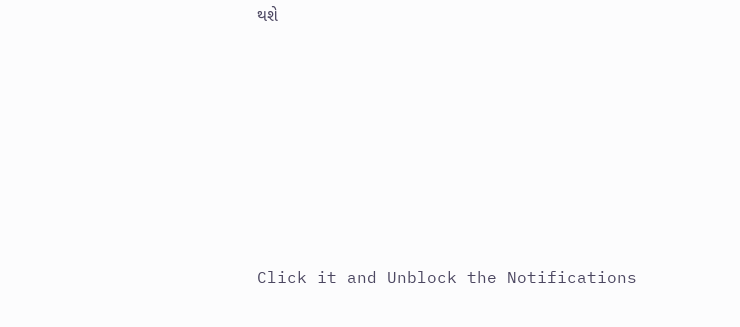થશે








Click it and Unblock the Notifications